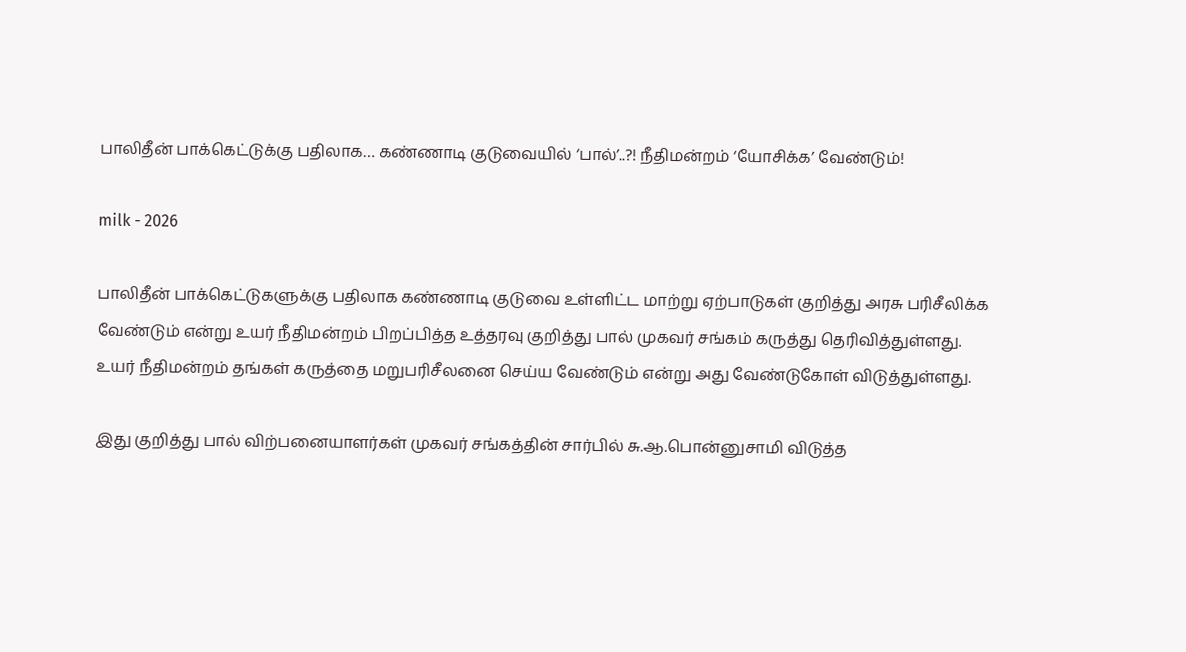பாலிதீன் பாக்கெட்டுக்கு பதிலாக… கண்ணாடி குடுவையில் ‘பால்’..?! நீதிமன்றம் ‘யோசிக்க’ வேண்டும்!

milk - 2026

பாலிதீன் பாக்கெட்டுகளுக்கு பதிலாக கண்ணாடி குடுவை உள்ளிட்ட மாற்று ஏற்பாடுகள் குறித்து அரசு பரிசீலிக்க வேண்டும் என்று உயர் நீதிமன்றம் பிறப்பித்த உத்தரவு குறித்து பால் முகவர் சங்கம் கருத்து தெரிவித்துள்ளது. உயர் நீதிமன்றம் தங்கள் கருத்தை மறுபரிசீலனை செய்ய வேண்டும் என்று அது வேண்டுகோள் விடுத்துள்ளது.

இது குறித்து பால் விற்பனையாளர்கள் முகவர் சங்கத்தின் சார்பில் சு.ஆ.பொன்னுசாமி விடுத்த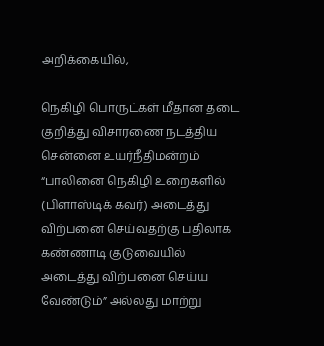அறிக்கையில்,

நெகிழி பொருட்கள் மீதான தடை குறித்து விசாரணை நடத்திய சென்னை உயர்நீதிமன்றம் “பாலினை நெகிழி உறைகளில் (பிளாஸ்டிக் கவர்) அடைத்து விற்பனை செய்வதற்கு பதிலாக கண்ணாடி குடுவையில் அடைத்து விற்பனை செய்ய வேண்டும்” அல்லது மாற்று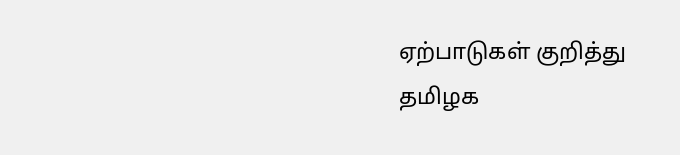ஏற்பாடுகள் குறித்து தமிழக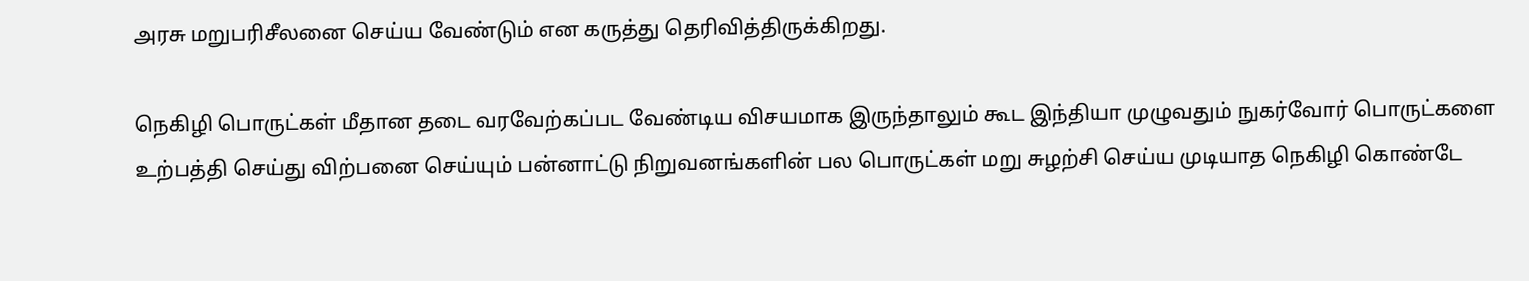அரசு மறுபரிசீலனை செய்ய வேண்டும் என கருத்து தெரிவித்திருக்கிறது.

நெகிழி பொருட்கள் மீதான தடை வரவேற்கப்பட வேண்டிய விசயமாக இருந்தாலும் கூட இந்தியா முழுவதும் நுகர்வோர் பொருட்களை உற்பத்தி செய்து விற்பனை செய்யும் பன்னாட்டு நிறுவனங்களின் பல பொருட்கள் மறு சுழற்சி செய்ய முடியாத நெகிழி கொண்டே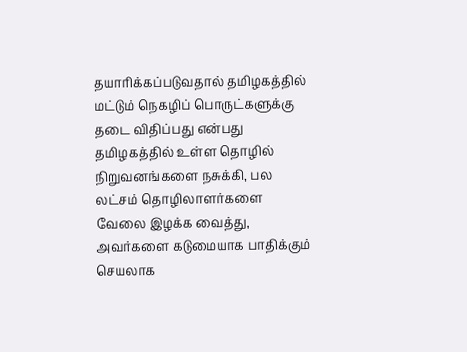தயாரிக்கப்படுவதால் தமிழகத்தில் மட்டும் நெகழிப் பொருட்களுக்கு தடை விதிப்பது என்பது தமிழகத்தில் உள்ள தொழில் நிறுவனங்களை நசுக்கி, பல லட்சம் தொழிலாளர்களை வேலை இழக்க வைத்து, அவர்களை கடுமையாக பாதிக்கும் செயலாக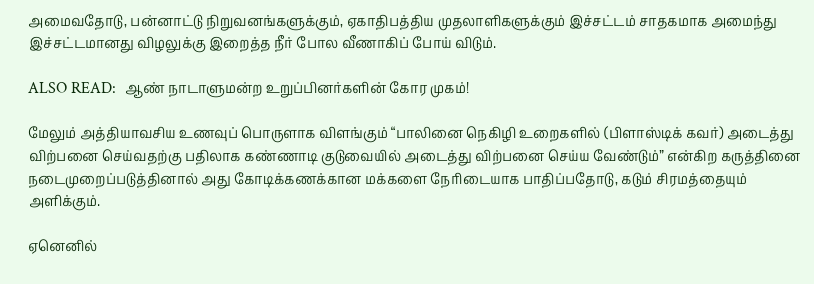அமைவதோடு, பன்னாட்டு நிறுவனங்களுக்கும், ஏகாதிபத்திய முதலாளிகளுக்கும் இச்சட்டம் சாதகமாக அமைந்து இச்சட்டமானது விழலுக்கு இறைத்த நீர் போல வீணாகிப் போய் விடும்.

ALSO READ:  ஆண் நாடாளுமன்ற உறுப்பினர்களின் கோர முகம்!

மேலும் அத்தியாவசிய உணவுப் பொருளாக விளங்கும் “பாலினை நெகிழி உறைகளில் (பிளாஸ்டிக் கவர்) அடைத்து விற்பனை செய்வதற்கு பதிலாக கண்ணாடி குடுவையில் அடைத்து விற்பனை செய்ய வேண்டும்” என்கிற கருத்தினை நடைமுறைப்படுத்தினால் அது கோடிக்கணக்கான மக்களை நேரிடையாக பாதிப்பதோடு, கடும் சிரமத்தையும் அளிக்கும்.

ஏனெனில்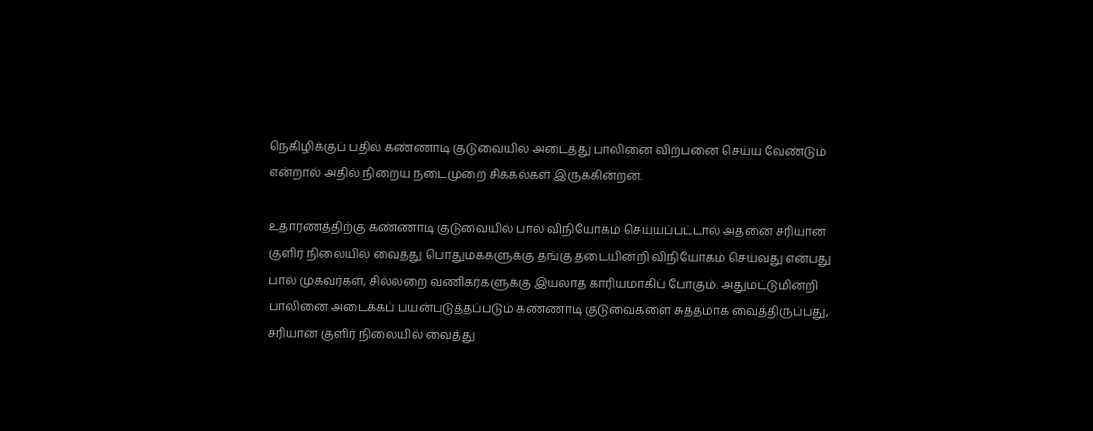நெகிழிக்குப் பதில் கண்ணாடி குடுவையில் அடைத்து பாலினை விற்பனை செய்ய வேண்டும் என்றால் அதில் நிறைய நடைமுறை சிக்கல்கள் இருக்கின்றன.

உதாரணத்திற்கு கண்ணாடி குடுவையில் பால் விநியோகம் செய்யப்பட்டால் அதனை சரியான குளிர் நிலையில் வைத்து பொதுமக்களுக்கு தங்கு தடையின்றி விநியோகம் செய்வது என்பது பால் முகவர்கள், சில்லறை வணிகர்களுக்கு இயலாத காரியமாகிப் போகும். அதுமட்டுமின்றி பாலினை அடைக்கப் பயன்படுத்தப்படும் கண்ணாடி குடுவைகளை சுத்தமாக வைத்திருப்பது, சரியான குளிர் நிலையில் வைத்து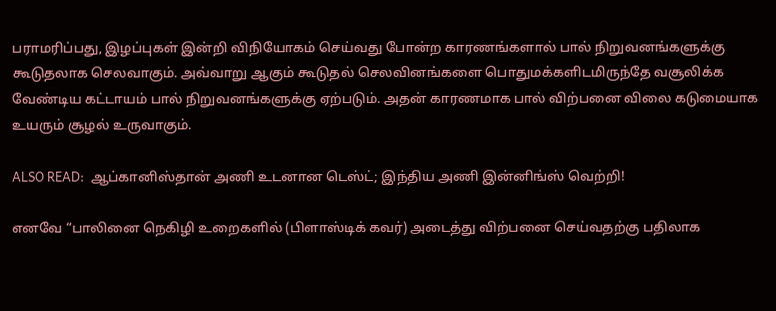பராமரிப்பது, இழப்புகள் இன்றி விநியோகம் செய்வது போன்ற காரணங்களால் பால் நிறுவனங்களுக்கு கூடுதலாக செலவாகும். அவ்வாறு ஆகும் கூடுதல் செலவினங்களை பொதுமக்களிடமிருந்தே வசூலிக்க வேண்டிய கட்டாயம் பால் நிறுவனங்களுக்கு ஏற்படும். அதன் காரணமாக பால் விற்பனை விலை கடுமையாக உயரும் சூழல் உருவாகும்.

ALSO READ:  ஆப்கானிஸ்தான் அணி உடனான டெஸ்ட்; இந்திய அணி இன்னிங்ஸ் வெற்றி!

எனவே “பாலினை நெகிழி உறைகளில் (பிளாஸ்டிக் கவர்) அடைத்து விற்பனை செய்வதற்கு பதிலாக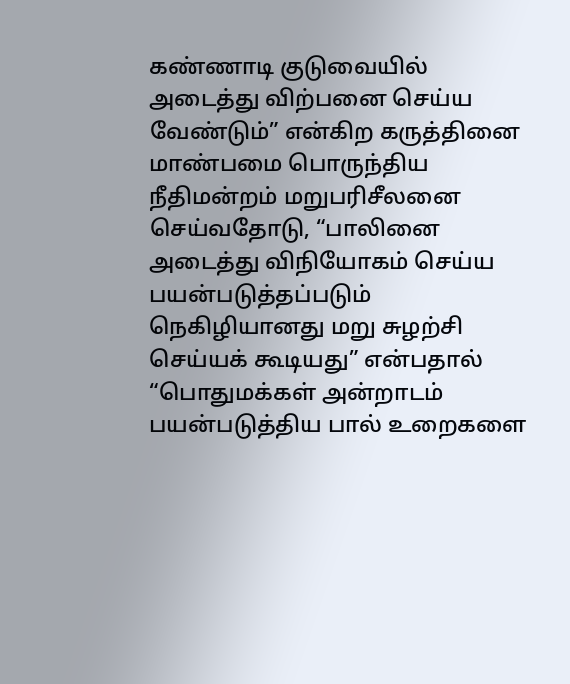கண்ணாடி குடுவையில் அடைத்து விற்பனை செய்ய வேண்டும்” என்கிற கருத்தினை மாண்பமை பொருந்திய நீதிமன்றம் மறுபரிசீலனை செய்வதோடு, “பாலினை அடைத்து விநியோகம் செய்ய பயன்படுத்தப்படும் நெகிழியானது மறு சுழற்சி செய்யக் கூடியது” என்பதால் “பொதுமக்கள் அன்றாடம் பயன்படுத்திய பால் உறைகளை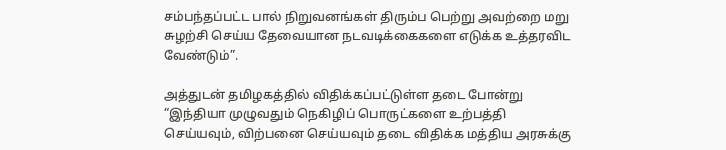சம்பந்தப்பட்ட பால் நிறுவனங்கள் திரும்ப பெற்று அவற்றை மறு சுழற்சி செய்ய தேவையான நடவடிக்கைகளை எடுக்க உத்தரவிட வேண்டும்”.

அத்துடன் தமிழகத்தில் விதிக்கப்பட்டுள்ள தடை போன்று “இந்தியா முழுவதும் நெகிழிப் பொருட்களை உற்பத்தி செய்யவும், விற்பனை செய்யவும் தடை விதிக்க மத்திய அரசுக்கு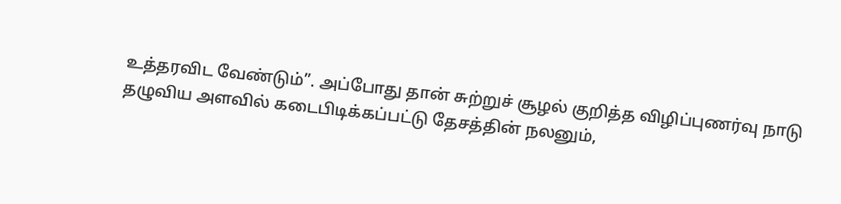உத்தரவிட வேண்டும்”. அப்போது தான் சுற்றுச் சூழல் குறித்த விழிப்புணர்வு நாடு தழுவிய அளவில் கடைபிடிக்கப்பட்டு தேசத்தின் நலனும்,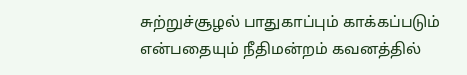சுற்றுச்சூழல் பாதுகாப்பும் காக்கப்படும் என்பதையும் நீதிமன்றம் கவனத்தில்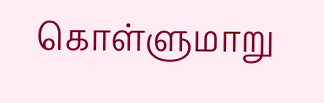கொள்ளுமாறு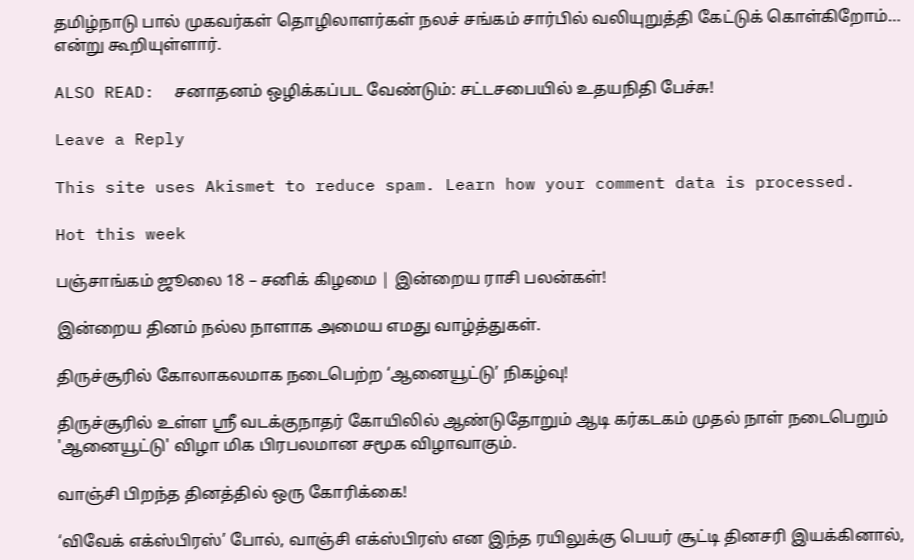தமிழ்நாடு பால் முகவர்கள் தொழிலாளர்கள் நலச் சங்கம் சார்பில் வலியுறுத்தி கேட்டுக் கொள்கிறோம்… என்று கூறியுள்ளார்.

ALSO READ:  சனாதனம் ஒழிக்கப்பட வேண்டும்: சட்டசபையில் உதயநிதி பேச்சு!

Leave a Reply

This site uses Akismet to reduce spam. Learn how your comment data is processed.

Hot this week

பஞ்சாங்கம் ஜூலை 18 – சனிக் கிழமை | இன்றைய ராசி பலன்கள்!

இன்றைய தினம் நல்ல நாளாக அமைய எமது வாழ்த்துகள்.

திருச்சூரில் கோலாகலமாக நடைபெற்ற ‘ஆனையூட்டு’ நிகழ்வு!

திருச்சூரில் உள்ள ஸ்ரீ வடக்குநாதர் கோயிலில் ஆண்டுதோறும் ஆடி கர்கடகம் முதல் நாள் நடைபெறும் 'ஆனையூட்டு' விழா மிக பிரபலமான சமூக விழாவாகும்.

வாஞ்சி பிறந்த தினத்தில் ஒரு கோரிக்கை!

‘விவேக் எக்ஸ்பிரஸ்’ போல், வாஞ்சி எக்ஸ்பிரஸ் என இந்த ரயிலுக்கு பெயர் சூட்டி தினசரி இயக்கினால்,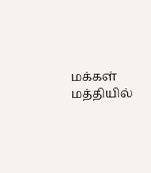மக்கள் மத்தியில்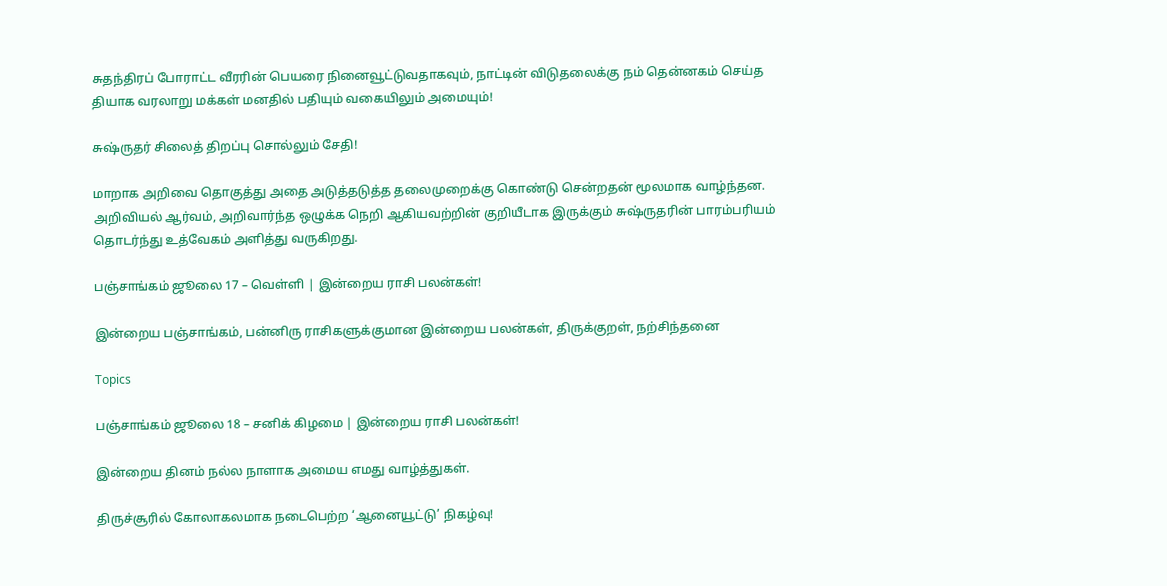சுதந்திரப் போராட்ட வீரரின் பெயரை நினைவூட்டுவதாகவும், நாட்டின் விடுதலைக்கு நம் தென்னகம் செய்த தியாக வரலாறு மக்கள் மனதில் பதியும் வகையிலும் அமையும்!

சுஷ்ருதர் சிலைத் திறப்பு சொல்லும் சேதி!

மாறாக அறிவை தொகுத்து அதை அடுத்தடுத்த தலைமுறைக்கு கொண்டு சென்றதன் மூலமாக வாழ்ந்தன. அறிவியல் ஆர்வம், அறிவார்ந்த ஒழுக்க நெறி ஆகியவற்றின் குறியீடாக இருக்கும் சுஷ்ருதரின் பாரம்பரியம் தொடர்ந்து உத்வேகம் அளித்து வருகிறது.

பஞ்சாங்கம் ஜூலை 17 – வெள்ளி | இன்றைய ராசி பலன்கள்!

இன்றைய பஞ்சாங்கம், பன்னிரு ராசிகளுக்குமான இன்றைய பலன்கள், திருக்குறள், நற்சிந்தனை

Topics

பஞ்சாங்கம் ஜூலை 18 – சனிக் கிழமை | இன்றைய ராசி பலன்கள்!

இன்றைய தினம் நல்ல நாளாக அமைய எமது வாழ்த்துகள்.

திருச்சூரில் கோலாகலமாக நடைபெற்ற ‘ஆனையூட்டு’ நிகழ்வு!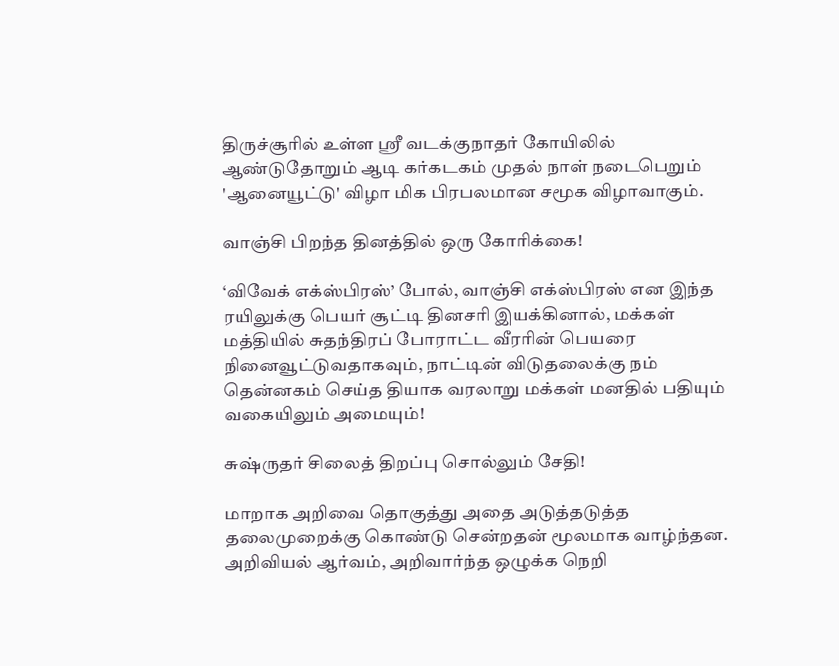திருச்சூரில் உள்ள ஸ்ரீ வடக்குநாதர் கோயிலில் ஆண்டுதோறும் ஆடி கர்கடகம் முதல் நாள் நடைபெறும் 'ஆனையூட்டு' விழா மிக பிரபலமான சமூக விழாவாகும்.

வாஞ்சி பிறந்த தினத்தில் ஒரு கோரிக்கை!

‘விவேக் எக்ஸ்பிரஸ்’ போல், வாஞ்சி எக்ஸ்பிரஸ் என இந்த ரயிலுக்கு பெயர் சூட்டி தினசரி இயக்கினால், மக்கள் மத்தியில் சுதந்திரப் போராட்ட வீரரின் பெயரை நினைவூட்டுவதாகவும், நாட்டின் விடுதலைக்கு நம் தென்னகம் செய்த தியாக வரலாறு மக்கள் மனதில் பதியும் வகையிலும் அமையும்!

சுஷ்ருதர் சிலைத் திறப்பு சொல்லும் சேதி!

மாறாக அறிவை தொகுத்து அதை அடுத்தடுத்த தலைமுறைக்கு கொண்டு சென்றதன் மூலமாக வாழ்ந்தன. அறிவியல் ஆர்வம், அறிவார்ந்த ஒழுக்க நெறி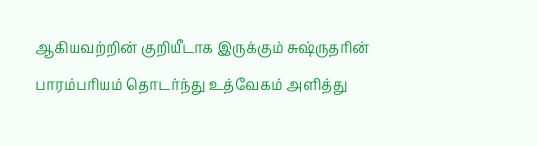ஆகியவற்றின் குறியீடாக இருக்கும் சுஷ்ருதரின் பாரம்பரியம் தொடர்ந்து உத்வேகம் அளித்து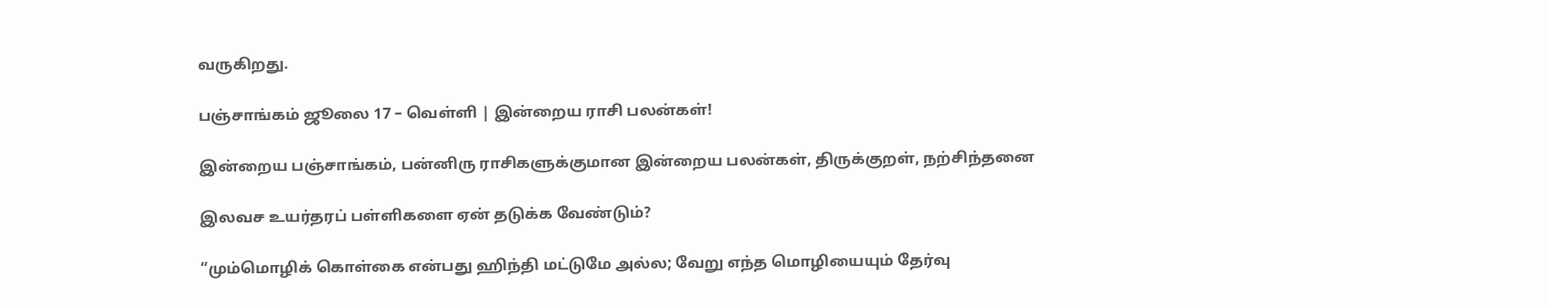வருகிறது.

பஞ்சாங்கம் ஜூலை 17 – வெள்ளி | இன்றைய ராசி பலன்கள்!

இன்றைய பஞ்சாங்கம், பன்னிரு ராசிகளுக்குமான இன்றைய பலன்கள், திருக்குறள், நற்சிந்தனை

இலவச உயர்தரப் பள்ளிகளை ஏன் தடுக்க வேண்டும்?

“மும்மொழிக் கொள்கை என்பது ஹிந்தி மட்டுமே அல்ல; வேறு எந்த மொழியையும் தேர்வு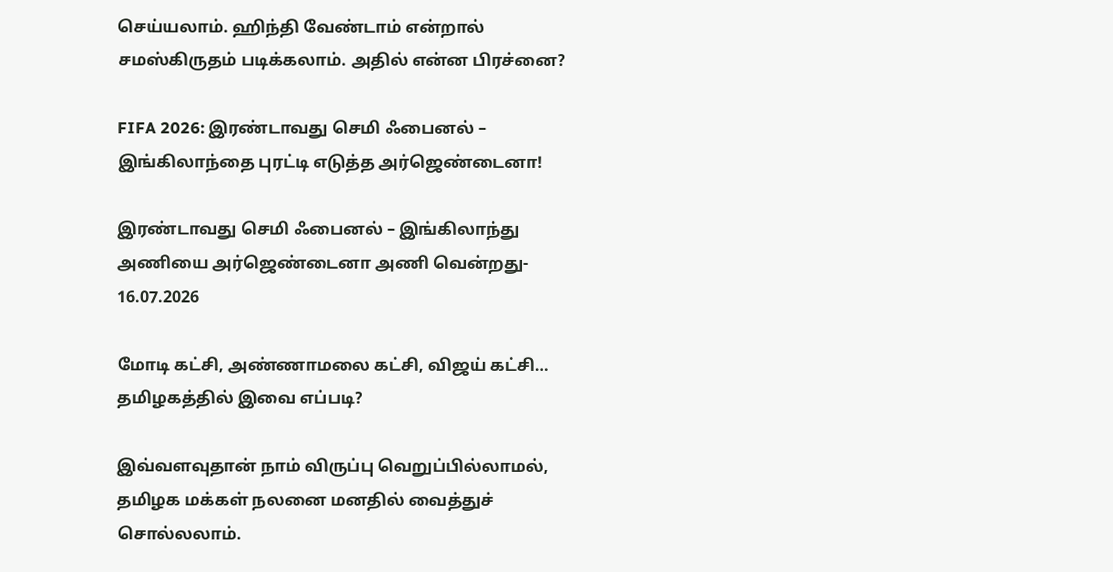செய்யலாம். ஹிந்தி வேண்டாம் என்றால் சமஸ்கிருதம் படிக்கலாம். அதில் என்ன பிரச்னை?

FIFA 2026: இரண்டாவது செமி ஃபைனல் – இங்கிலாந்தை புரட்டி எடுத்த அர்ஜெண்டைனா!

இரண்டாவது செமி ஃபைனல் – இங்கிலாந்து அணியை அர்ஜெண்டைனா அணி வென்றது- 16.07.2026

மோடி கட்சி, அண்ணாமலை கட்சி, விஜய் கட்சி… தமிழகத்தில் இவை எப்படி?

இவ்வளவுதான் நாம் விருப்பு வெறுப்பில்லாமல், தமிழக மக்கள் நலனை மனதில் வைத்துச் சொல்லலாம்.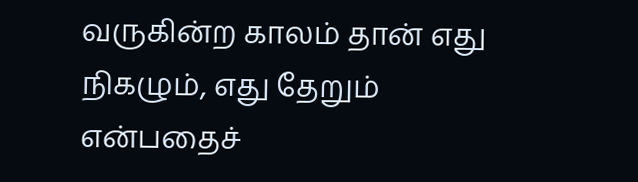வருகின்ற காலம் தான் எது நிகழும், எது தேறும் என்பதைச்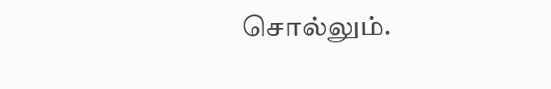சொல்லும்.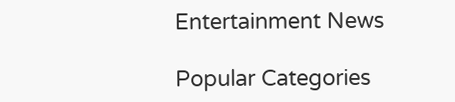Entertainment News

Popular Categories